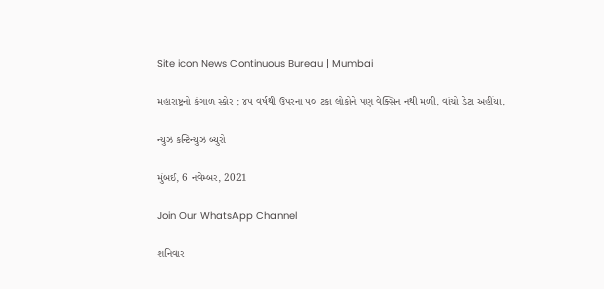Site icon News Continuous Bureau | Mumbai

મહારાષ્ટ્રનો કંગાળ સ્કોર : ૪૫ વર્ષથી ઉપરના ૫૦ ટકા લોકોને પણ વેક્સિન નથી મળી. વાંચો ડેટા અહીંયા.

ન્યુઝ કન્ટિન્યુઝ બ્યુરો

મુંબઈ, 6 નવેમ્બર, 2021

Join Our WhatsApp Channel

શનિવાર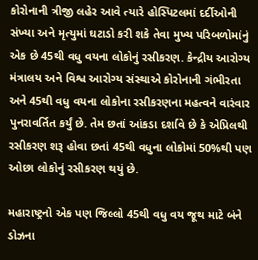કોરોનાની ત્રીજી લહેર આવે ત્યારે હોસ્પિટલમાં દર્દીઓની સંખ્યા અને મૃત્યુમાં ઘટાડો કરી શકે તેવા મુખ્ય પરિબળોમાંનું એક છે 45થી વધુ વયના લોકોનું રસીકરણ. કેન્દ્રીય આરોગ્ય મંત્રાલય અને વિશ્વ આરોગ્ય સંસ્થાએ કોરોનાની ગંભીરતા અને 45થી વધુ વયના લોકોના રસીકરણના મહત્વને વારંવાર પુનરાવર્તિત કર્યું છે. તેમ છતાં આંકડા દર્શાવે છે કે એપ્રિલથી રસીકરણ શરૂ હોવા છતાં 45થી વધુના લોકોમાં 50%થી પણ ઓછા લોકોનું રસીકરણ થયું છે.

મહારાષ્ટ્રનો એક પણ જિલ્લો 45થી વધુ વય જૂથ માટે બંને ડોઝના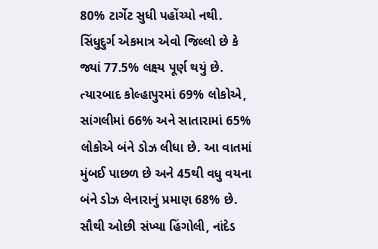80% ટાર્ગેટ સુધી પહોંચ્યો નથી. સિંધુદુર્ગ એકમાત્ર એવો જિલ્લો છે કે જ્યાં 77.5% લક્ષ્ય પૂર્ણ થયું છે. ત્યારબાદ કોલ્હાપુરમાં 69% લોકોએ, સાંગલીમાં 66% અને સાતારામાં 65% લોકોએ બંને ડોઝ લીધા છે. આ વાતમાં મુંબઈ પાછળ છે અને 45થી વધુ વયના બંને ડોઝ લેનારાનું પ્રમાણ 68% છે. સૌથી ઓછી સંખ્યા હિંગોલી, નાંદેડ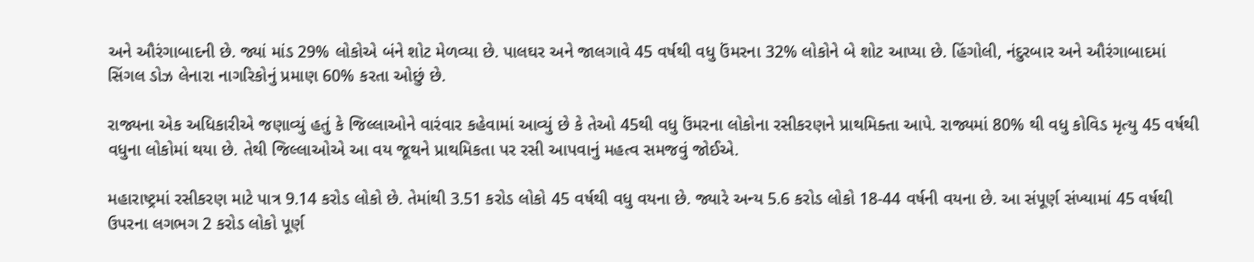અને ઔરંગાબાદની છે. જ્યાં માંડ 29% લોકોએ બંને શોટ મેળવ્યા છે. પાલઘર અને જાલગાવે 45 વર્ષથી વધુ ઉંમરના 32% લોકોને બે શોટ આપ્યા છે. હિંગોલી, નંદુરબાર અને ઔરંગાબાદમાં સિંગલ ડોઝ લેનારા નાગરિકોનું પ્રમાણ 60% કરતા ઓછું છે.

રાજ્યના એક અધિકારીએ જણાવ્યું હતું કે જિલ્લાઓને વારંવાર કહેવામાં આવ્યું છે કે તેઓ 45થી વધુ ઉંમરના લોકોના રસીકરણને પ્રાથમિક્તા આપે. રાજ્યમાં 80% થી વધુ કોવિડ મૃત્યુ 45 વર્ષથી વધુના લોકોમાં થયા છે. તેથી જિલ્લાઓએ આ વય જૂથને પ્રાથમિકતા પર રસી આપવાનું મહત્વ સમજવું જોઈએ.

મહારાષ્ટ્રમાં રસીકરણ માટે પાત્ર 9.14 કરોડ લોકો છે. તેમાંથી 3.51 કરોડ લોકો 45 વર્ષથી વધુ વયના છે. જ્યારે અન્ય 5.6 કરોડ લોકો 18-44 વર્ષની વયના છે. આ સંપૂર્ણ સંખ્યામાં 45 વર્ષથી ઉપરના લગભગ 2 કરોડ લોકો પૂર્ણ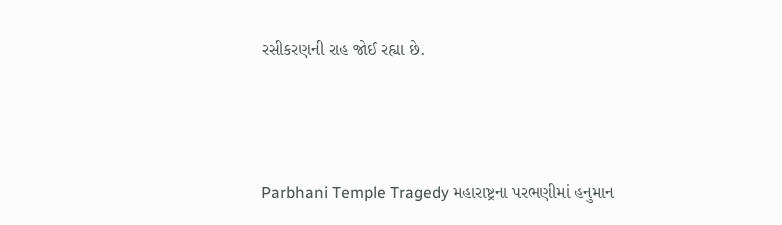રસીકરણની રાહ જોઈ રહ્યા છે.



Parbhani Temple Tragedy મહારાષ્ટ્રના પરભણીમાં હનુમાન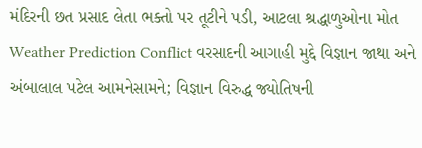મંદિરની છત પ્રસાદ લેતા ભક્તો પર તૂટીને પડી, આટલા શ્રદ્ધાળુઓના મોત
Weather Prediction Conflict વરસાદની આગાહી મુદ્દે વિજ્ઞાન જાથા અને અંબાલાલ પટેલ આમનેસામને; વિજ્ઞાન વિરુદ્ધ જ્યોતિષની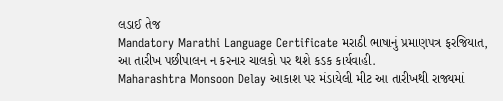લડાઈ તેજ
Mandatory Marathi Language Certificate મરાઠી ભાષાનું પ્રમાણપત્ર ફરજિયાત, આ તારીખ પછીપાલન ન કરનાર ચાલકો પર થશે કડક કાર્યવાહી.
Maharashtra Monsoon Delay આકાશ પર મંડાયેલી મીટ આ તારીખથી રાજ્યમાં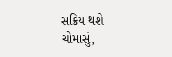સક્રિય થશે ચોમાસું,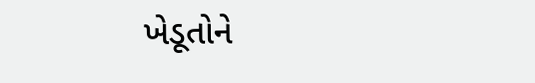ખેડૂતોને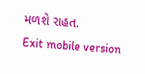મળશે રાહત.
Exit mobile version